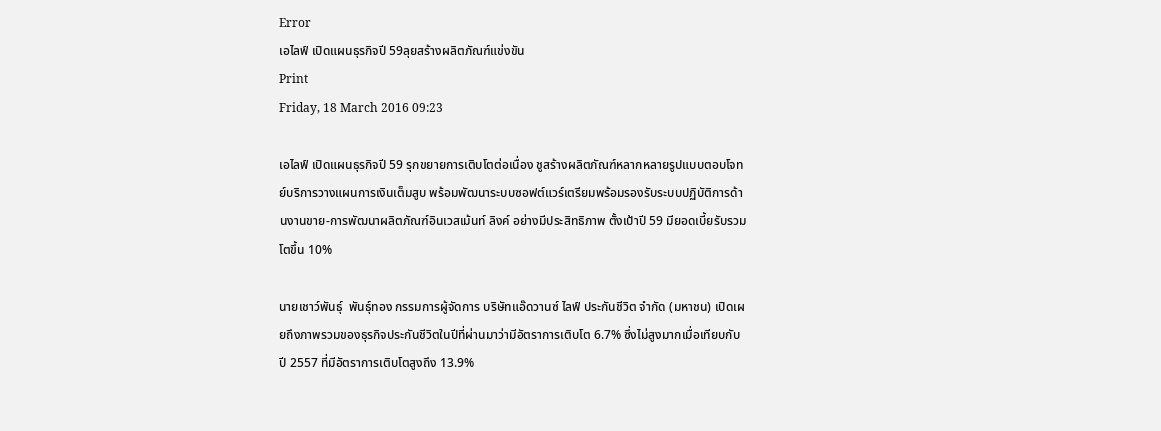Error
เอไลฟ์ เปิดแผนธุรกิจปี 59ลุยสร้างผลิตภัณฑ์แข่งขัน
Print
Friday, 18 March 2016 09:23

เอไลฟ์ เปิดแผนธุรกิจปี 59 รุกขยายการเติบโตต่อเนื่อง ชูสร้างผลิตภัณฑ์หลากหลายรูปแบบตอบโจทย์บริการวางแผนการเงินเต็มสูบ พร้อมพัฒนาระบบซอฟต์แวร์เตรียมพร้อมรองรับระบบปฏิบัติการด้านงานขาย-การพัฒนาผลิตภัณฑ์อินเวสเม้นท์ ลิงค์ อย่างมีประสิทธิภาพ ตั้งเป้าปี 59 มียอดเบี้ยรับรวม โตขึ้น 10%

นายเชาว์พันธุ์  พันธุ์ทอง กรรมการผู้จัดการ บริษัทแอ๊ดวานซ์ ไลฟ์ ประกันชีวิต จำกัด (มหาชน) เปิดเผยถึงภาพรวมของธุรกิจประกันชีวิตในปีที่ผ่านมาว่ามีอัตราการเติบโต 6.7% ซึ่งไม่สูงมากเมื่อเทียบกับปี 2557 ที่มีอัตราการเติบโตสูงถึง 13.9%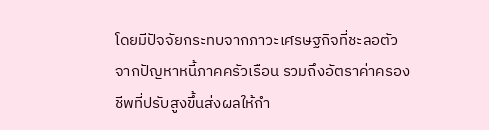โดยมีปัจจัยกระทบจากภาวะเศรษฐกิจที่ชะลอตัวจากปัญหาหนี้ภาคครัวเรือน รวมถึงอัตราค่าครองชีพที่ปรับสูงขึ้นส่งผลให้กำ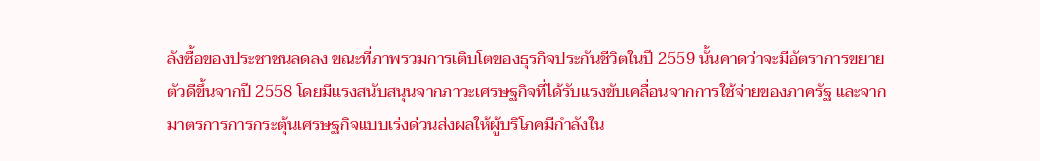ลังซื้อของประชาชนลดลง ขณะที่ภาพรวมการเติบโตของธุรกิจประกันชีวิตในปี 2559 นั้นคาดว่าจะมีอัตราการขยายตัวดีขึ้นจากปี 2558 โดยมีแรงสนับสนุนจากภาวะเศรษฐกิจที่ได้รับแรงขับเคลื่อนจากการใช้จ่ายของภาครัฐ และจากมาตรการการกระตุ้นเศรษฐกิจแบบเร่งด่วนส่งผลให้ผู้บริโภคมีกำลังใน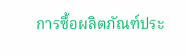การซื้อผลิตภัณฑ์ประ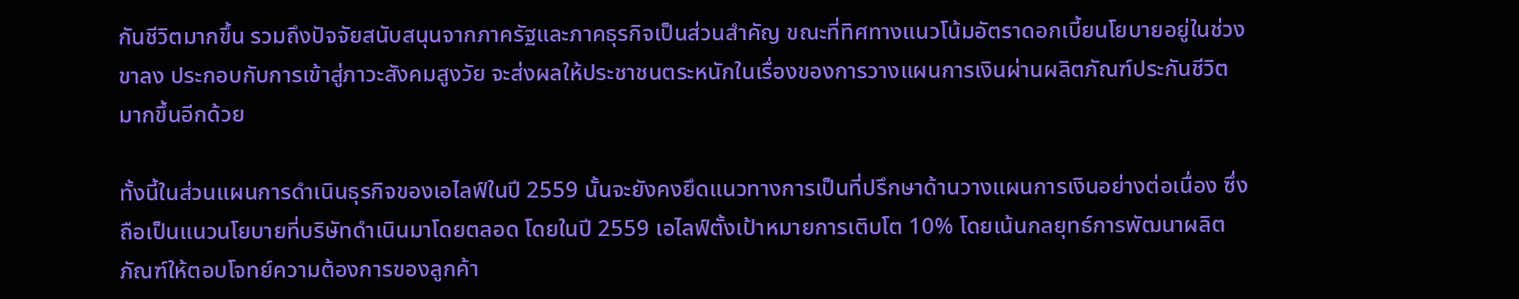กันชีวิตมากขึ้น รวมถึงปัจจัยสนับสนุนจากภาครัฐและภาคธุรกิจเป็นส่วนสำคัญ ขณะที่ทิศทางแนวโน้มอัตราดอกเบี้ยนโยบายอยู่ในช่วงขาลง ประกอบกับการเข้าสู่ภาวะสังคมสูงวัย จะส่งผลให้ประชาชนตระหนักในเรื่องของการวางแผนการเงินผ่านผลิตภัณฑ์ประกันชีวิตมากขึ้นอีกด้วย

ทั้งนี้ในส่วนแผนการดำเนินธุรกิจของเอไลฟ์ในปี 2559 นั้นจะยังคงยึดแนวทางการเป็นที่ปรึกษาด้านวางแผนการเงินอย่างต่อเนื่อง ซึ่งถือเป็นแนวนโยบายที่บริษัทดำเนินมาโดยตลอด โดยในปี 2559 เอไลฟ์ตั้งเป้าหมายการเติบโต 10% โดยเน้นกลยุทธ์การพัฒนาผลิตภัณฑ์ให้ตอบโจทย์ความต้องการของลูกค้า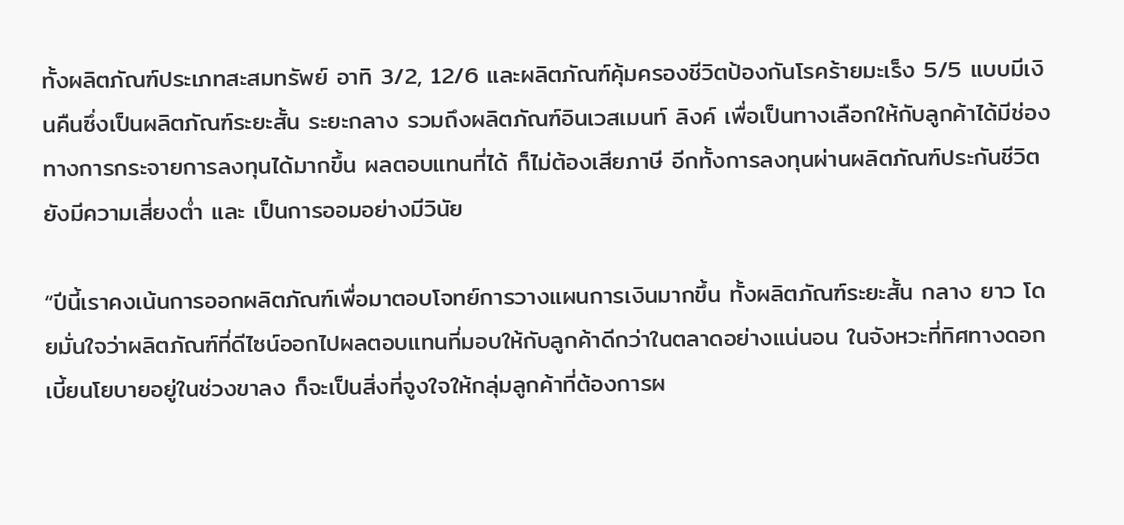ทั้งผลิตภัณฑ์ประเภทสะสมทรัพย์ อาทิ 3/2, 12/6 และผลิตภัณฑ์คุ้มครองชีวิตป้องกันโรคร้ายมะเร็ง 5/5 แบบมีเงินคืนซึ่งเป็นผลิตภัณฑ์ระยะสั้น ระยะกลาง รวมถึงผลิตภัณฑ์อินเวสเมนท์ ลิงค์ เพื่อเป็นทางเลือกให้กับลูกค้าได้มีช่องทางการกระจายการลงทุนได้มากขึ้น ผลตอบแทนที่ได้ ก็ไม่ต้องเสียภาษี อีกทั้งการลงทุนผ่านผลิตภัณฑ์ประกันชีวิตยังมีความเสี่ยงต่ำ และ เป็นการออมอย่างมีวินัย

“ปีนี้เราคงเน้นการออกผลิตภัณฑ์เพื่อมาตอบโจทย์การวางแผนการเงินมากขึ้น ทั้งผลิตภัณฑ์ระยะสั้น กลาง ยาว โดยมั่นใจว่าผลิตภัณฑ์ที่ดีไซน์ออกไปผลตอบแทนที่มอบให้กับลูกค้าดีกว่าในตลาดอย่างแน่นอน ในจังหวะที่ทิศทางดอกเบี้ยนโยบายอยู่ในช่วงขาลง ก็จะเป็นสิ่งที่จูงใจให้กลุ่มลูกค้าที่ต้องการผ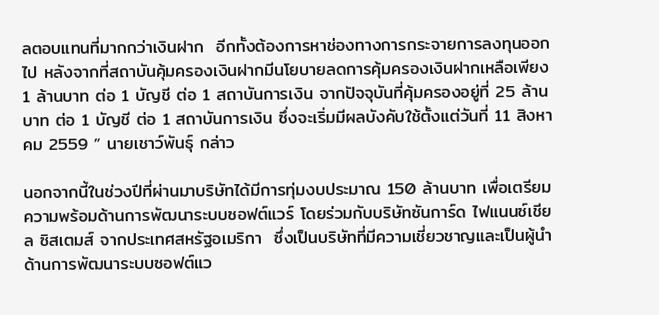ลตอบแทนที่มากกว่าเงินฝาก  อีกทั้งต้องการหาช่องทางการกระจายการลงทุนออกไป หลังจากที่สถาบันคุ้มครองเงินฝากมีนโยบายลดการคุ้มครองเงินฝากเหลือเพียง 1 ล้านบาท ต่อ 1 บัญชี ต่อ 1 สถาบันการเงิน จากปัจจุบันที่คุ้มครองอยู่ที่ 25 ล้านบาท ต่อ 1 บัญชี ต่อ 1 สถาบันการเงิน ซึ่งจะเริ่มมีผลบังคับใช้ตั้งแต่วันที่ 11 สิงหาคม 2559 ” นายเชาว์พันธุ์ กล่าว

นอกจากนี้ในช่วงปีที่ผ่านมาบริษัทได้มีการทุ่มงบประมาณ 150 ล้านบาท เพื่อเตรียมความพร้อมด้านการพัฒนาระบบซอฟต์แวร์ โดยร่วมกับบริษัทซันการ์ด ไฟแนนซ์เชียล ซิสเตมส์ จากประเทศสหรัฐอเมริกา  ซึ่งเป็นบริษัทที่มีความเชี่ยวชาญและเป็นผู้นำด้านการพัฒนาระบบซอฟต์แว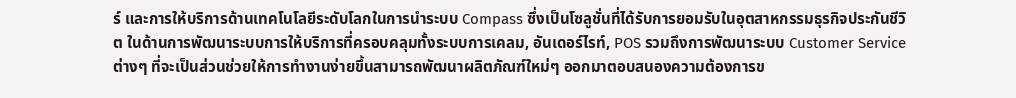ร์ และการให้บริการด้านเทคโนโลยีระดับโลกในการนำระบบ Compass ซึ่งเป็นโซลูชั่นที่ได้รับการยอมรับในอุตสาหกรรมธุรกิจประกันชีวิต ในด้านการพัฒนาระบบการให้บริการที่ครอบคลุมทั้งระบบการเคลม, อันเดอร์ไรท์, POS รวมถึงการพัฒนาระบบ Customer Service ต่างๆ ที่จะเป็นส่วนช่วยให้การทำงานง่ายขึ้นสามารถพัฒนาผลิตภัณฑ์ใหม่ๆ ออกมาตอบสนองความต้องการข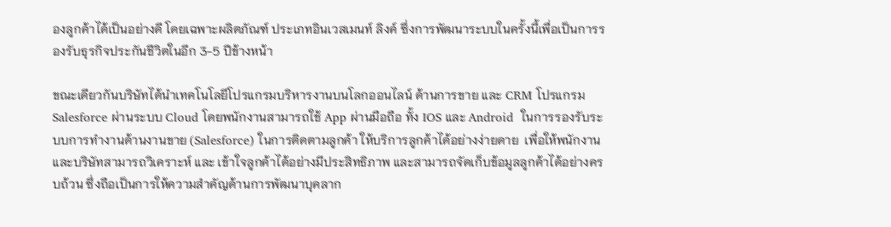องลูกค้าได้เป็นอย่างดี โดยเฉพาะผลิตภัณฑ์ ประเภทอินเวสเมนท์ ลิงค์ ซึ่งการพัฒนาระบบในครั้งนี้เพื่อเป็นการรองรับธุรกิจประกันชีวิตในอีก 3-5 ปีข้างหน้า

ขณะเดียวกันบริษัทได้นำเทคโนโลยีโปรแกรมบริหารงานบนโลกออนไลน์ ด้านการขาย และ CRM โปรแกรม Salesforce ผ่านระบบ Cloud โดยพนักงานสามารถใช้ App ผ่านมือถือ ทั้ง IOS และ Android  ในการรองรับระบบการทำงานด้านงานขาย (Salesforce) ในการติดตามลูกค้า ให้บริการลูกค้าได้อย่างง่ายดาย  เพื่อให้พนักงาน และบริษัทสามารถวิเคราะห์ และ เข้าใจลูกค้าได้อย่างมีประสิทธิภาพ และสามารถจัดเก็บข้อมูลลูกค้าได้อย่างครบถ้วน ซึ่งถือเป็นการให้ความสำคัญด้านการพัฒนาบุคลาก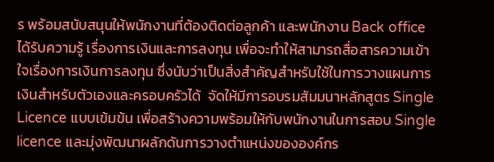ร พร้อมสนับสนุนให้พนักงานที่ต้องติดต่อลูกค้า และพนักงาน Back office ได้รับความรู้ เรื่องการเงินและการลงทุน เพื่อจะทำให้สามารถสื่อสารความเข้าใจเรื่องการเงินการลงทุน ซึ่งนับว่าเป็นสิ่งสำคัญสำหรับใช้ในการวางแผนการเงินสำหรับตัวเองและครอบครัวได้  จัดให้มีการอบรมสัมมนาหลักสูตร Single Licence แบบเข้มข้น เพื่อสร้างความพร้อมให้กับพนักงานในการสอบ Single licence และมุ่งพัฒนาผลักดันการวางตำแหน่งขององค์กร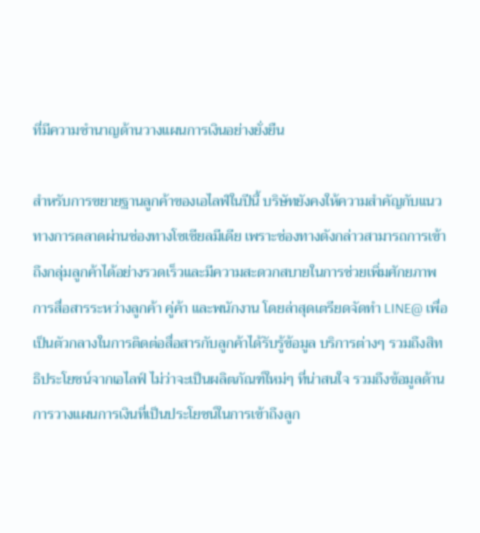ที่มีความชำนาญด้านวางแผนการเงินอย่างยั่งยืน

สำหรับการขยายฐานลูกค้าของเอไลฟ์ในปีนี้ บริษัทยังคงให้ความสำคัญกับแนวทางการตลาดผ่านช่องทางโซเชียลมีเดีย เพราะช่องทางดังกล่าวสามารถการเข้าถึงกลุ่มลูกค้าได้อย่างรวดเร็วและมีความสะดวกสบายในการช่วยเพิ่มศักยภาพการสื่อสารระหว่างลูกค้า คู่ค้า และพนักงาน โดยล่าสุดเตรียดจัดทำ LINE@ เพื่อเป็นตัวกลางในการติดต่อสื่อสารกับลูกค้าได้รับรู้ข้อมูล บริการต่างๆ รวมถึงสิทธิประโยชน์จากเอไลฟ์ ไม่ว่าจะเป็นผลิตภัณฑ์ใหม่ๆ ที่น่าสนใจ รวมถึงข้อมูลด้านการวางแผนการเงินที่เป็นประโยชน์ในการเข้าถึงลูก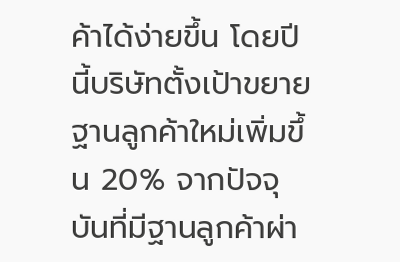ค้าได้ง่ายขึ้น โดยปีนี้บริษัทตั้งเป้าขยายฐานลูกค้าใหม่เพิ่มขึ้น 20% จากปัจจุบันที่มีฐานลูกค้าผ่า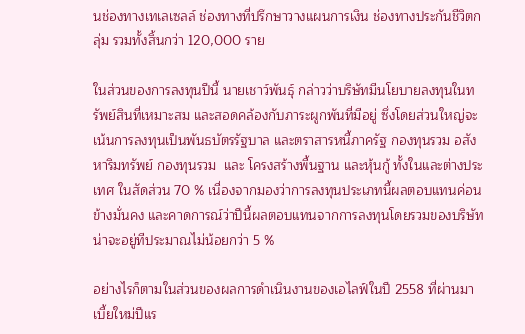นช่องทางเทเลเซลล์ ช่องทางที่ปรึกษาวางแผนการเงิน ช่องทางประกันชีวิตกลุ่ม รวมทั้งสิ้นกว่า 120,000 ราย

ในส่วนของการลงทุนปีนี้ นายเชาว์พันธุ์ กล่าวว่าบริษัทมีนโยบายลงทุนในทรัพย์สินที่เหมาะสม และสอดคล้องกับภาระผูกพันที่มีอยู่ ซึ่งโดยส่วนใหญ่จะเน้นการลงทุนเป็นพันธบัตรรัฐบาล และตราสารหนี้ภาครัฐ กองทุนรวม อสังหาริมทรัพย์ กองทุนรวม  และ โครงสร้างพื้นฐาน และหุ้นกู้ ทั้งในและต่างประเทศ ในสัดส่วน 70 % เนื่องจากมองว่าการลงทุนประเภทนี้ผลตอบแทนค่อนข้างมั่นคง และคาดการณ์ว่าปีนี้ผลตอบแทนจากการลงทุนโดยรวมของบริษัท น่าจะอยู่ทีประมาณไม่น้อยกว่า 5 %

อย่างไรก็ตามในส่วนของผลการดำเนินงานของเอไลฟ์ในปี 2558 ที่ผ่านมา เบี้ยใหม่ปีแร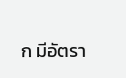ก มีอัตรา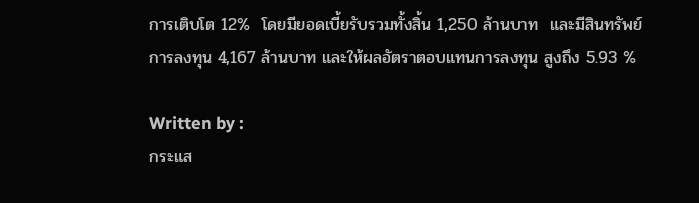การเติบโต 12%  โดยมียอดเบี้ยรับรวมทั้งสิ้น 1,250 ล้านบาท  และมีสินทรัพย์การลงทุน 4,167 ล้านบาท และให้ผลอัตราตอบแทนการลงทุน สูงถึง 5.93 %

Written by :
กระแส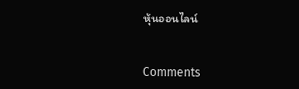หุ้นออนไลน์


Comments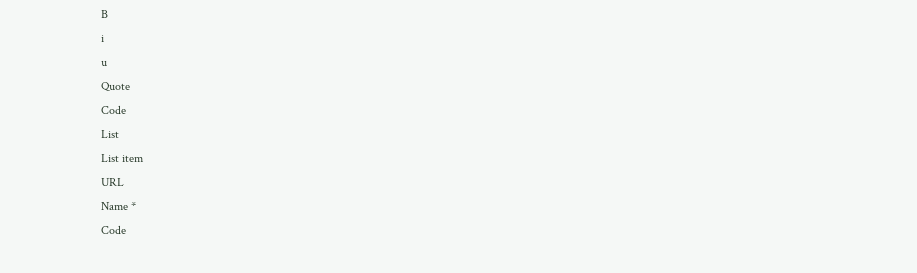B
i
u
Quote
Code
List
List item
URL
Name *
Code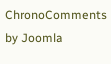ChronoComments by Joomla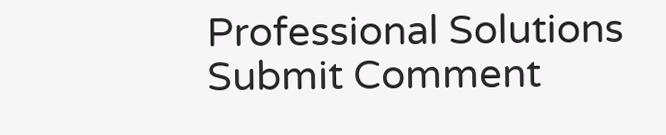Professional Solutions
Submit Comment